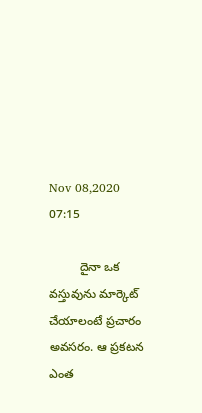Nov 08,2020 07:15

         దైనా ఒక వస్తువును మార్కెట్‌ చేయాలంటే ప్రచారం అవసరం. ఆ ప్రకటన ఎంత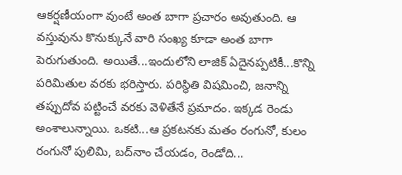ఆకర్షణీయంగా వుంటే అంత బాగా ప్రచారం అవుతుంది. ఆ వస్తువును కొనుక్కునే వారి సంఖ్య కూడా అంత బాగా పెరుగుతుంది. అయితే...ఇందులోని లాజిక్‌ ఏదైనప్పటికీ...కొన్ని పరిమితుల వరకు భరిస్తారు. పరిస్థితి విషమించి, జనాన్ని తప్పుదోవ పట్టించే వరకు వెళితేనే ప్రమాదం. ఇక్కడ రెండు అంశాలున్నాయి. ఒకటి...ఆ ప్రకటనకు మతం రంగునో, కులం రంగునో పులిమి, బద్‌నాం చేయడం, రెండోది...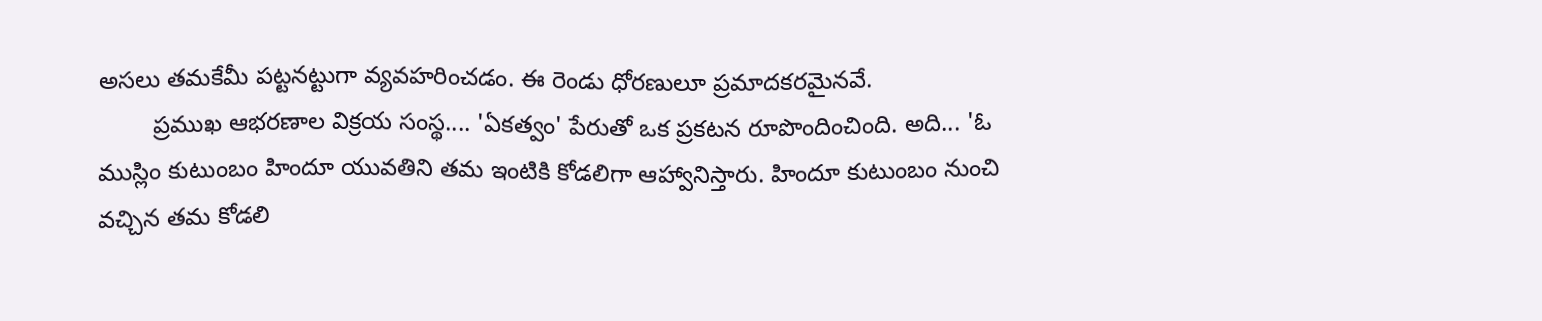అసలు తమకేమీ పట్టనట్టుగా వ్యవహరించడం. ఈ రెండు ధోరణులూ ప్రమాదకరమైనవే.
        ప్రముఖ ఆభరణాల విక్రయ సంస్థ.... 'ఏకత్వం' పేరుతో ఒక ప్రకటన రూపొందించింది. అది... 'ఓ ముస్లిం కుటుంబం హిందూ యువతిని తమ ఇంటికి కోడలిగా ఆహ్వానిస్తారు. హిందూ కుటుంబం నుంచి వచ్చిన తమ కోడలి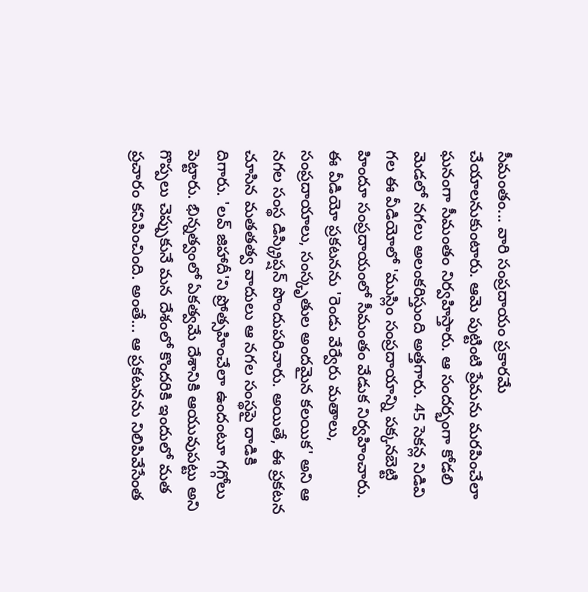సీమంతం... వారి సంప్రదాయం ప్రకారమే చేయాలనుకుంటారు. ఆమె పుట్టింటి ప్రేమను మరపించేలా ఘనంగా సీమంతం నిర్వహిస్తారు. ఆ సందర్భంగా కోడలి మెడలో నగలు అలంకరిస్తుంది అత్తగారు. 45 సెకన్ల నిడివి గల ఈ వీడియోలో 'ముస్లిం సంప్రదాయాన్ని పక్కనబెట్టి హిందూ సంప్రదాయంలో సీమంతం వేడుక నిర్వహించారు. ఈ వీడియో ప్రకటనను 'రెండు వేర్వేరు మతాలు, సంప్రదాయాలు, సంస్కృతుల అందమైన కలయిక' అని ఆ నగల సంస్థ డిస్క్రిప్షన్‌ పొందుపరిచారు. అయితే, ఈ ప్రకటన చూసిన మతతత్వ వాదులు ఆ నగల సంస్థపై దాడికి దిగారు. 'లవ్‌ జిహాదీ'ని ప్రోత్సహించేలా ఉందంటూ గగ్గోలు పెట్టారు. భిన్నత్వంలో ఏకత్వమే దేశానికి ఆయువుపట్టు అని గొప్పలు చెప్పుకునే మన దేశంలో కొందరికి ఇందులో మత ప్రచారం కనిపించింది. అంతే... ఆ ప్రకటనను నిలిపివేసేంత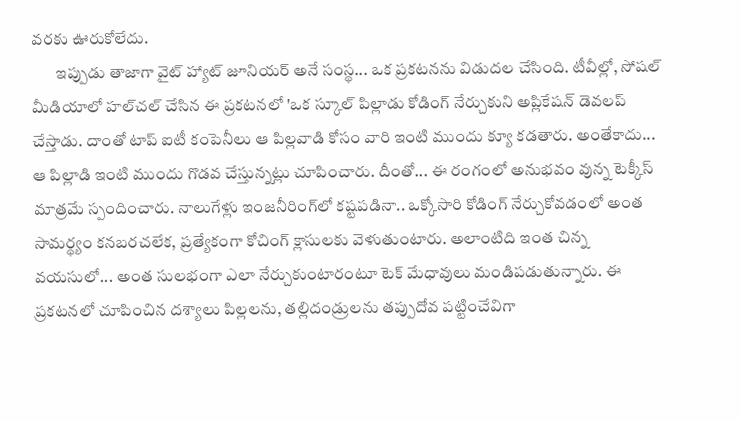వరకు ఊరుకోలేదు.
       ఇప్పుడు తాజాగా వైట్‌ హ్యాట్‌ జూనియర్‌ అనే సంస్థ... ఒక ప్రకటనను విడుదల చేసింది. టీవీల్లో, సోషల్‌ మీడియాలో హల్‌చల్‌ చేసిన ఈ ప్రకటనలో 'ఒక స్కూల్‌ పిల్లాడు కోడింగ్‌ నేర్చుకుని అప్లికేషన్‌ డెవలప్‌ చేస్తాడు. దాంతో టాప్‌ ఐటీ కంపెనీలు ఆ పిల్లవాడి కోసం వారి ఇంటి ముందు క్యూ కడతారు. అంతేకాదు... ఆ పిల్లాడి ఇంటి ముందు గొడవ చేస్తున్నట్లు చూపించారు. దీంతో... ఈ రంగంలో అనుభవం వున్న టెక్కీస్‌ మాత్రమే స్పందించారు. నాలుగేళ్లు ఇంజనీరింగ్‌లో కష్టపడినా.. ఒక్కోసారి కోడింగ్‌ నేర్చుకోవడంలో అంత సామర్థ్యం కనబరచలేక, ప్రత్యేకంగా కోచింగ్‌ క్లాసులకు వెళుతుంటారు. అలాంటిది ఇంత చిన్న వయసులో... అంత సులభంగా ఎలా నేర్చుకుంటారంటూ టెక్‌ మేధావులు మండిపడుతున్నారు. ఈ ప్రకటనలో చూపించిన దశ్యాలు పిల్లలను, తల్లిదండ్రులను తప్పుదోవ పట్టించేవిగా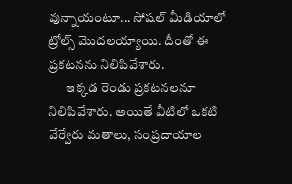వున్నాయంటూ... సోషల్‌ మీడియాలో ట్రోల్స్‌ మొదలయ్యాయి. దీంతో ఈ ప్రకటనను నిలిపివేశారు.
       ఇక్కడ రెండు ప్రకటనలనూ నిలిపివేశారు. అయితే వీటిలో ఒకటి వేర్వేరు మతాలు, సంప్రదాయాల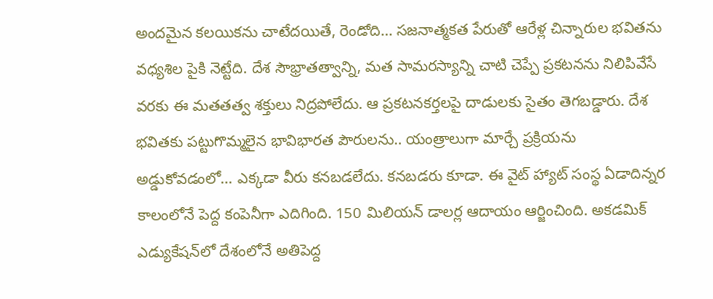అందమైన కలయికను చాటేదయితే, రెండోది... సజనాత్మకత పేరుతో ఆరేళ్ల చిన్నారుల భవితను వధ్యశిల పైకి నెట్టేది. దేశ సౌభ్రాతత్వాన్ని, మత సామరస్యాన్ని చాటి చెప్పే ప్రకటనను నిలిపివేసే వరకు ఈ మతతత్వ శక్తులు నిద్రపోలేదు. ఆ ప్రకటనకర్తలపై దాడులకు సైతం తెగబడ్డారు. దేశ భవితకు పట్టుగొమ్మలైన భావిభారత పౌరులను.. యంత్రాలుగా మార్చే ప్రక్రియను అడ్డుకోవడంలో... ఎక్కడా వీరు కనబడలేదు. కనబడరు కూడా. ఈ వైట్‌ హ్యాట్‌ సంస్థ ఏడాదిన్నర కాలంలోనే పెద్ద కంపెనీగా ఎదిగింది. 150 మిలియన్‌ డాలర్ల ఆదాయం ఆర్జించింది. అకడమిక్‌ ఎడ్యుకేషన్‌లో దేశంలోనే అతిపెద్ద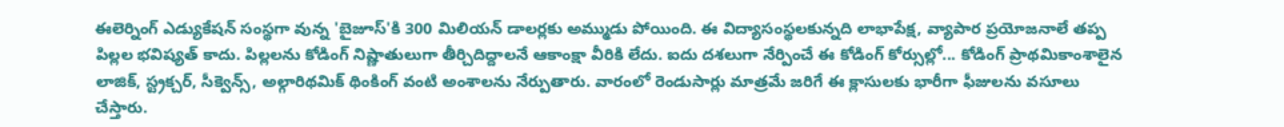ఈలెర్నింగ్‌ ఎడ్యుకేషన్‌ సంస్థగా వున్న 'బైజూస్‌'కి 300 మిలియన్‌ డాలర్లకు అమ్ముడు పోయింది. ఈ విద్యాసంస్థలకున్నది లాభాపేక్ష, వ్యాపార ప్రయోజనాలే తప్ప పిల్లల భవిష్యత్‌ కాదు. పిల్లలను కోడింగ్‌ నిష్ణాతులుగా తీర్చిదిద్దాలనే ఆకాంక్షా వీరికి లేదు. ఐదు దశలుగా నేర్పించే ఈ కోడింగ్‌ కోర్సుల్లో... కోడింగ్‌ ప్రాథమికాంశాలైన లాజిక్‌, స్ట్రక్చర్‌, సీక్వెన్స్‌, అల్గారిథమిక్‌ థింకింగ్‌ వంటి అంశాలను నేర్పుతారు. వారంలో రెండుసార్లు మాత్రమే జరిగే ఈ క్లాసులకు భారీగా ఫీజులను వసూలు చేస్తారు.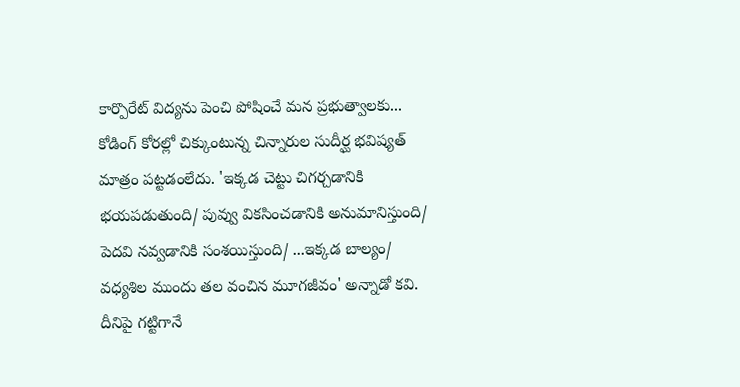కార్పొరేట్‌ విద్యను పెంచి పోషించే మన ప్రభుత్వాలకు... కోడింగ్‌ కోరల్లో చిక్కుంటున్న చిన్నారుల సుదీర్ఘ భవిష్యత్‌ మాత్రం పట్టడంలేదు. 'ఇక్కడ చెట్టు చిగర్చడానికి భయపడుతుంది/ పువ్వు వికసించడానికి అనుమానిస్తుంది/ పెదవి నవ్వడానికి సంశయిస్తుంది/ ...ఇక్కడ బాల్యం/ వధ్యశిల ముందు తల వంచిన మూగజీవం' అన్నాడో కవి. దీనిపై గట్టిగానే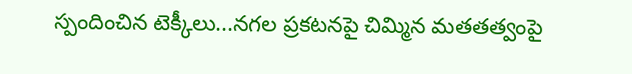స్పందించిన టెక్కీలు...నగల ప్రకటనపై చిమ్మిన మతతత్వంపై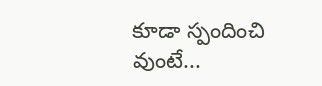కూడా స్పందించి వుంటే...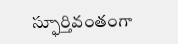స్ఫూర్తివంతంగా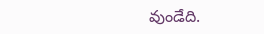వుండేది.